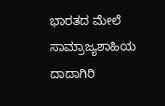ಭಾರತದ ಮೇಲೆ ಸಾಮ್ರಾಜ್ಯಶಾಹಿಯ ದಾದಾಗಿರಿ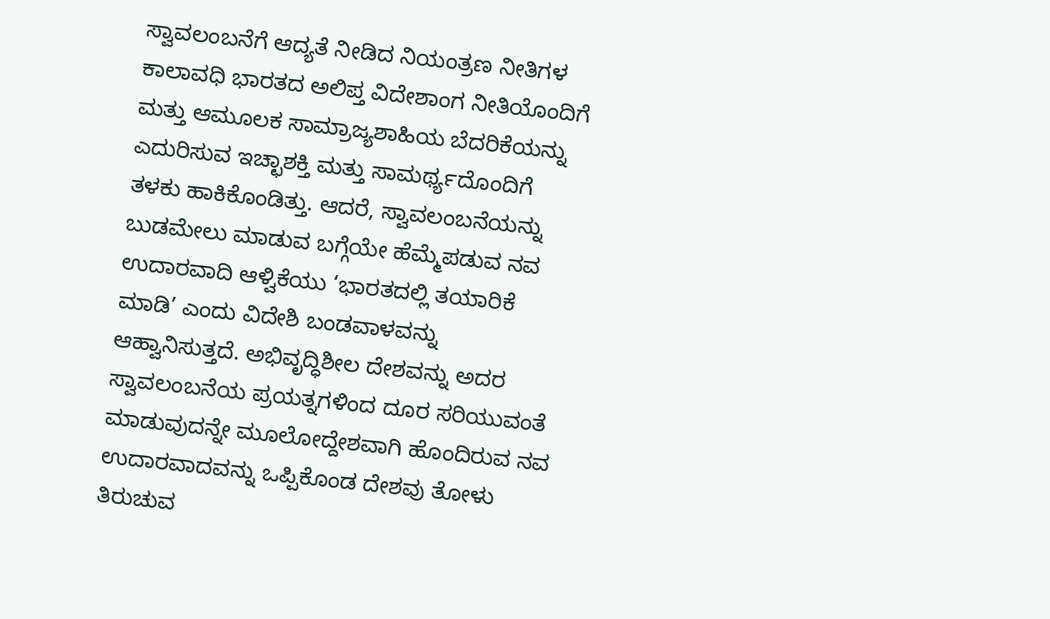ಸ್ವಾವಲಂಬನೆಗೆ ಆದ್ಯತೆ ನೀಡಿದ ನಿಯಂತ್ರಣ ನೀತಿಗಳ ಕಾಲಾವಧಿ ಭಾರತದ ಅಲಿಪ್ತ ವಿದೇಶಾಂಗ ನೀತಿಯೊಂದಿಗೆ ಮತ್ತು ಆಮೂಲಕ ಸಾಮ್ರಾಜ್ಯಶಾಹಿಯ ಬೆದರಿಕೆಯನ್ನು ಎದುರಿಸುವ ಇಚ್ಛಾಶಕ್ತಿ ಮತ್ತು ಸಾಮರ್ಥ್ಯದೊಂದಿಗೆ ತಳಕು ಹಾಕಿಕೊಂಡಿತ್ತು. ಆದರೆ, ಸ್ವಾವಲಂಬನೆಯನ್ನು ಬುಡಮೇಲು ಮಾಡುವ ಬಗ್ಗೆಯೇ ಹೆಮ್ಮೆಪಡುವ ನವ ಉದಾರವಾದಿ ಆಳ್ವಿಕೆಯು ‘ಭಾರತದಲ್ಲಿ ತಯಾರಿಕೆ ಮಾಡಿ’ ಎಂದು ವಿದೇಶಿ ಬಂಡವಾಳವನ್ನು ಆಹ್ವಾನಿಸುತ್ತದೆ. ಅಭಿವೃದ್ಧಿಶೀಲ ದೇಶವನ್ನು ಅದರ ಸ್ವಾವಲಂಬನೆಯ ಪ್ರಯತ್ನಗಳಿಂದ ದೂರ ಸರಿಯುವಂತೆ ಮಾಡುವುದನ್ನೇ ಮೂಲೋದ್ದೇಶವಾಗಿ ಹೊಂದಿರುವ ನವ ಉದಾರವಾದವನ್ನು ಒಪ್ಪಿಕೊಂಡ ದೇಶವು ತೋಳು ತಿರುಚುವ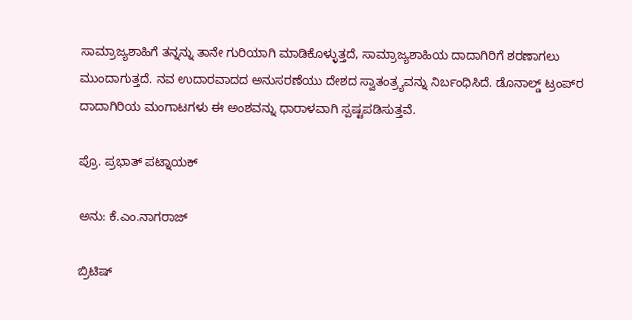ಸಾಮ್ರಾಜ್ಯಶಾಹಿಗೆ ತನ್ನನ್ನು ತಾನೇ ಗುರಿಯಾಗಿ ಮಾಡಿಕೊಳ್ಳುತ್ತದೆ, ಸಾಮ್ರಾಜ್ಯಶಾಹಿಯ ದಾದಾಗಿರಿಗೆ ಶರಣಾಗಲು ಮುಂದಾಗುತ್ತದೆ. ನವ ಉದಾರವಾದದ ಅನುಸರಣೆಯು ದೇಶದ ಸ್ವಾತಂತ್ರ‍್ಯವನ್ನು ನಿರ್ಬಂಧಿಸಿದೆ. ಡೊನಾಲ್ಡ್ ಟ್ರಂಪ್‌ರ ದಾದಾಗಿರಿಯ ಮಂಗಾಟಗಳು ಈ ಅಂಶವನ್ನು ಧಾರಾಳವಾಗಿ ಸ್ಪಷ್ಟಪಡಿಸುತ್ತವೆ.

ಪ್ರೊ. ಪ್ರಭಾತ್ ಪಟ್ನಾಯಕ್

ಅನು: ಕೆ.ಎಂ.ನಾಗರಾಜ್

ಬ್ರಿಟಿಷ್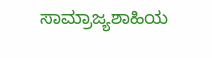ಸಾಮ್ರಾಜ್ಯಶಾಹಿಯ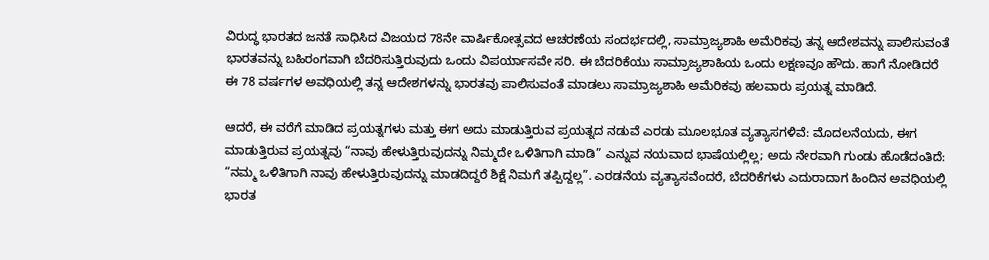ವಿರುದ್ಧ ಭಾರತದ ಜನತೆ ಸಾಧಿಸಿದ ವಿಜಯದ 78ನೇ ವಾರ್ಷಿಕೋತ್ಸವದ ಆಚರಣೆಯ ಸಂದರ್ಭದಲ್ಲಿ, ಸಾಮ್ರಾಜ್ಯಶಾಹಿ ಅಮೆರಿಕವು ತನ್ನ ಆದೇಶವನ್ನು ಪಾಲಿಸುವಂತೆ ಭಾರತವನ್ನು ಬಹಿರಂಗವಾಗಿ ಬೆದರಿಸುತ್ತಿರುವುದು ಒಂದು ವಿಪರ್ಯಾಸವೇ ಸರಿ. ಈ ಬೆದರಿಕೆಯು ಸಾಮ್ರಾಜ್ಯಶಾಹಿಯ ಒಂದು ಲಕ್ಷಣವೂ ಹೌದು. ಹಾಗೆ ನೋಡಿದರೆ ಈ 78 ವರ್ಷಗಳ ಅವಧಿಯಲ್ಲಿ ತನ್ನ ಆದೇಶಗಳನ್ನು ಭಾರತವು ಪಾಲಿಸುವಂತೆ ಮಾಡಲು ಸಾಮ್ರಾಜ್ಯಶಾಹಿ ಅಮೆರಿಕವು ಹಲವಾರು ಪ್ರಯತ್ನ ಮಾಡಿದೆ.

ಆದರೆ, ಈ ವರೆಗೆ ಮಾಡಿದ ಪ್ರಯತ್ನಗಳು ಮತ್ತು ಈಗ ಅದು ಮಾಡುತ್ತಿರುವ ಪ್ರಯತ್ನದ ನಡುವೆ ಎರಡು ಮೂಲಭೂತ ವ್ಯತ್ಯಾಸಗಳಿವೆ: ಮೊದಲನೆಯದು, ಈಗ ಮಾಡುತ್ತಿರುವ ಪ್ರಯತ್ನವು “ನಾವು ಹೇಳುತ್ತಿರುವುದನ್ನು ನಿಮ್ಮದೇ ಒಳಿತಿಗಾಗಿ ಮಾಡಿ” ಎನ್ನುವ ನಯವಾದ ಭಾಷೆಯಲ್ಲಿಲ್ಲ; ಅದು ನೇರವಾಗಿ ಗುಂಡು ಹೊಡೆದಂತಿದೆ: “ನಮ್ಮ ಒಳಿತಿಗಾಗಿ ನಾವು ಹೇಳುತ್ತಿರುವುದನ್ನು ಮಾಡದಿದ್ದರೆ ಶಿಕ್ಷೆ ನಿಮಗೆ ತಪ್ಪಿದ್ದಲ್ಲ”. ಎರಡನೆಯ ವ್ಯತ್ಯಾಸವೆಂದರೆ, ಬೆದರಿಕೆಗಳು ಎದುರಾದಾಗ ಹಿಂದಿನ ಅವಧಿಯಲ್ಲಿ ಭಾರತ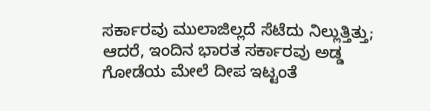ಸರ್ಕಾರವು ಮುಲಾಜಿಲ್ಲದೆ ಸೆಟೆದು ನಿಲ್ಲುತ್ತಿತ್ತು; ಆದರೆ, ಇಂದಿನ ಭಾರತ ಸರ್ಕಾರವು ಅಡ್ಡ ಗೋಡೆಯ ಮೇಲೆ ದೀಪ ಇಟ್ಟಂತೆ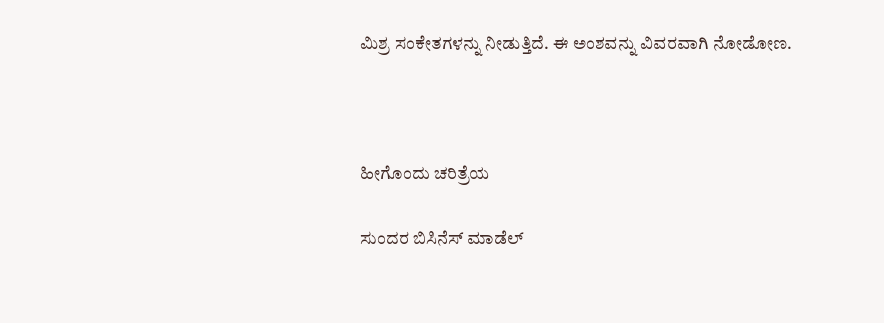ಮಿಶ್ರ ಸಂಕೇತಗಳನ್ನು ನೀಡುತ್ತಿದೆ. ಈ ಅಂಶವನ್ನು ವಿವರವಾಗಿ ನೋಡೋಣ.



ಹೀಗೊಂದು ಚರಿತ್ರೆಯ

ಸುಂದರ ಬಿಸಿನೆಸ್ ಮಾಡೆಲ್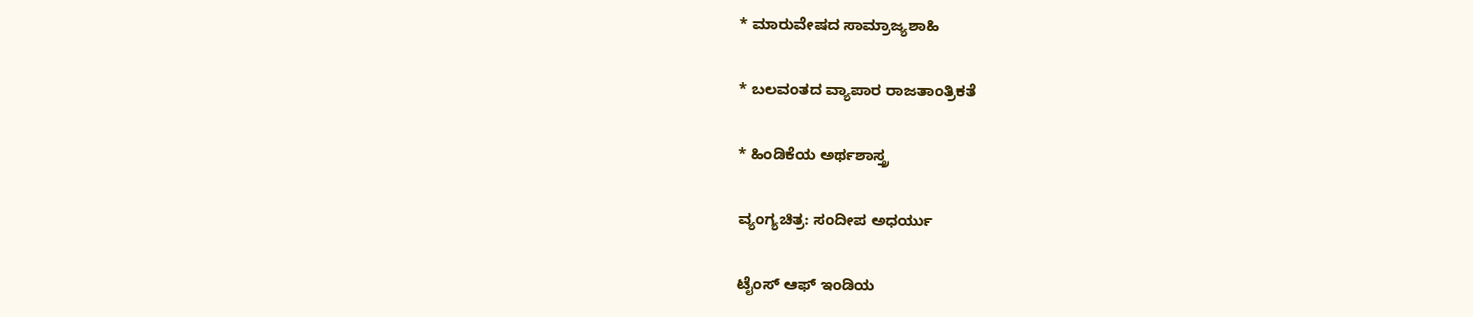* ಮಾರುವೇಷದ ಸಾಮ್ರಾಜ್ಯಶಾಹಿ

* ಬಲವಂತದ ವ್ಯಾಪಾರ ರಾಜತಾಂತ್ರಿಕತೆ

* ಹಿಂಡಿಕೆಯ ಅರ್ಥಶಾಸ್ತ್ರ

ವ್ಯಂಗ್ಯಚಿತ್ರ: ಸಂದೀಪ ಅಧರ್ಯು

ಟೈಂಸ್ ಆಫ್ ಇಂಡಿಯ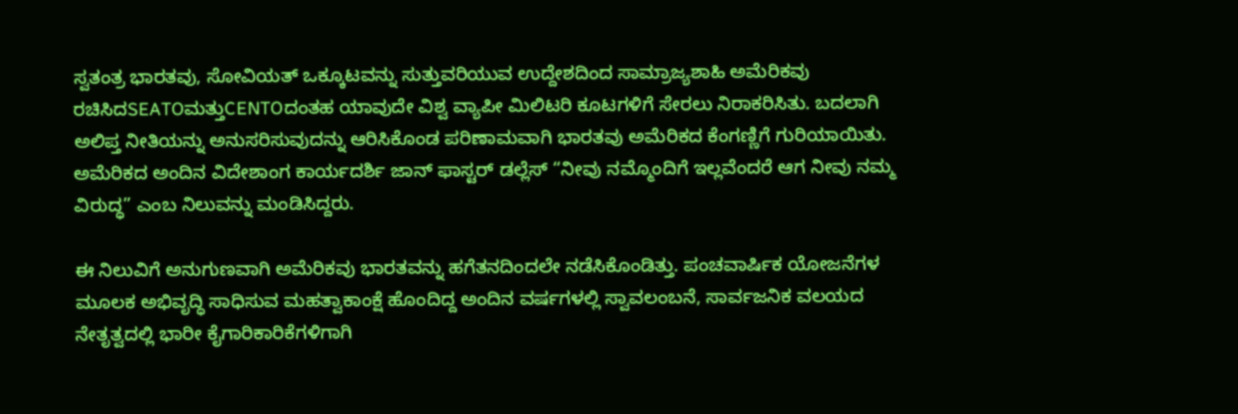ಸ್ವತಂತ್ರ ಭಾರತವು, ಸೋವಿಯತ್ ಒಕ್ಕೂಟವನ್ನು ಸುತ್ತುವರಿಯುವ ಉದ್ದೇಶದಿಂದ ಸಾಮ್ರಾಜ್ಯಶಾಹಿ ಅಮೆರಿಕವು ರಚಿಸಿದSEATOಮತ್ತುCENTOದಂತಹ ಯಾವುದೇ ವಿಶ್ವ ವ್ಯಾಪೀ ಮಿಲಿಟರಿ ಕೂಟಗಳಿಗೆ ಸೇರಲು ನಿರಾಕರಿಸಿತು. ಬದಲಾಗಿ ಅಲಿಪ್ತ ನೀತಿಯನ್ನು ಅನುಸರಿಸುವುದನ್ನು ಆರಿಸಿಕೊಂಡ ಪರಿಣಾಮವಾಗಿ ಭಾರತವು ಅಮೆರಿಕದ ಕೆಂಗಣ್ಣಿಗೆ ಗುರಿಯಾಯಿತು. ಅಮೆರಿಕದ ಅಂದಿನ ವಿದೇಶಾಂಗ ಕಾರ್ಯದರ್ಶಿ ಜಾನ್ ಫಾಸ್ಟರ್ ಡಲ್ಲೆಸ್ “ನೀವು ನಮ್ಮೊಂದಿಗೆ ಇಲ್ಲವೆಂದರೆ ಆಗ ನೀವು ನಮ್ಮ ವಿರುದ್ಧ” ಎಂಬ ನಿಲುವನ್ನು ಮಂಡಿಸಿದ್ದರು.

ಈ ನಿಲುವಿಗೆ ಅನುಗುಣವಾಗಿ ಅಮೆರಿಕವು ಭಾರತವನ್ನು ಹಗೆತನದಿಂದಲೇ ನಡೆಸಿಕೊಂಡಿತ್ತು. ಪಂಚವಾರ್ಷಿಕ ಯೋಜನೆಗಳ ಮೂಲಕ ಅಭಿವೃದ್ಧಿ ಸಾಧಿಸುವ ಮಹತ್ವಾಕಾಂಕ್ಷೆ ಹೊಂದಿದ್ದ ಅಂದಿನ ವರ್ಷಗಳಲ್ಲಿ ಸ್ವಾವಲಂಬನೆ, ಸಾರ್ವಜನಿಕ ವಲಯದ ನೇತೃತ್ವದಲ್ಲಿ ಭಾರೀ ಕೈಗಾರಿಕಾರಿಕೆಗಳಿಗಾಗಿ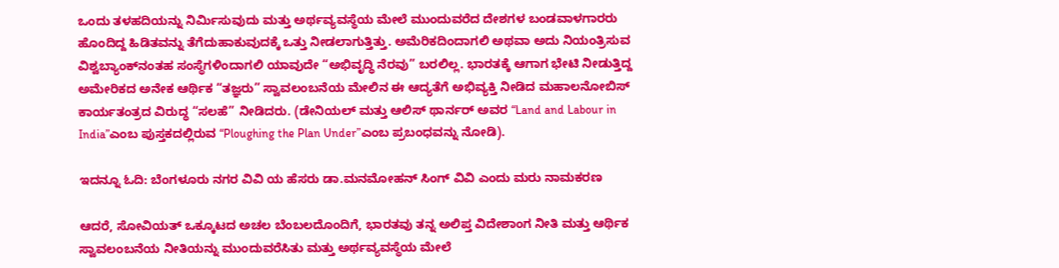ಒಂದು ತಳಹದಿಯನ್ನು ನಿರ್ಮಿಸುವುದು ಮತ್ತು ಅರ್ಥವ್ಯವಸ್ಥೆಯ ಮೇಲೆ ಮುಂದುವರೆದ ದೇಶಗಳ ಬಂಡವಾಳಗಾರರು ಹೊಂದಿದ್ದ ಹಿಡಿತವನ್ನು ತೆಗೆದುಹಾಕುವುದಕ್ಕೆ ಒತ್ತು ನೀಡಲಾಗುತ್ತಿತ್ತು. ಅಮೆರಿಕದಿಂದಾಗಲಿ ಅಥವಾ ಅದು ನಿಯಂತ್ರಿಸುವ ವಿಶ್ವಬ್ಯಾಂಕ್‌ನಂತಹ ಸಂಸ್ಥೆಗಳಿಂದಾಗಲಿ ಯಾವುದೇ “ಅಭಿವೃದ್ಧಿ ನೆರವು” ಬರಲಿಲ್ಲ. ಭಾರತಕ್ಕೆ ಆಗಾಗ ಭೇಟಿ ನೀಡುತ್ತಿದ್ದ ಅಮೇರಿಕದ ಅನೇಕ ಆರ್ಥಿಕ “ತಜ್ಞರು” ಸ್ವಾವಲಂಬನೆಯ ಮೇಲಿನ ಈ ಆದ್ಯತೆಗೆ ಅಭಿವ್ಯಕ್ತಿ ನೀಡಿದ ಮಹಾಲನೋಬಿಸ್ ಕಾರ್ಯತಂತ್ರದ ವಿರುದ್ಧ “ಸಲಹೆ” ನೀಡಿದರು. (ಡೇನಿಯಲ್ ಮತ್ತು ಆಲಿಸ್ ಥಾರ್ನರ್ ಅವರ “Land and Labour in India”ಎಂಬ ಪುಸ್ತಕದಲ್ಲಿರುವ “Ploughing the Plan Under”ಎಂಬ ಪ್ರಬಂಧವನ್ನು ನೋಡಿ).

ಇದನ್ನೂ ಓದಿ: ಬೆಂಗಳೂರು ನಗರ ವಿವಿ ಯ ಹೆಸರು ಡಾ.ಮನಮೋಹನ್ ಸಿಂಗ್ ವಿವಿ ಎಂದು ಮರು ನಾಮಕರಣ

ಆದರೆ, ಸೋವಿಯತ್ ಒಕ್ಕೂಟದ ಅಚಲ ಬೆಂಬಲದೊಂದಿಗೆ, ಭಾರತವು ತನ್ನ ಅಲಿಪ್ತ ವಿದೇಶಾಂಗ ನೀತಿ ಮತ್ತು ಆರ್ಥಿಕ ಸ್ವಾವಲಂಬನೆಯ ನೀತಿಯನ್ನು ಮುಂದುವರೆಸಿತು ಮತ್ತು ಅರ್ಥವ್ಯವಸ್ಥೆಯ ಮೇಲೆ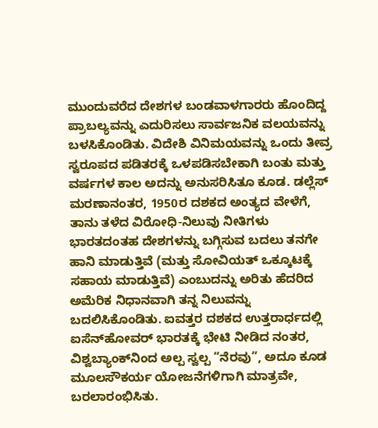ಮುಂದುವರೆದ ದೇಶಗಳ ಬಂಡವಾಳಗಾರರು ಹೊಂದಿದ್ದ ಪ್ರಾಬಲ್ಯವನ್ನು ಎದುರಿಸಲು ಸಾರ್ವಜನಿಕ ವಲಯವನ್ನು ಬಳಸಿಕೊಂಡಿತು. ವಿದೇಶಿ ವಿನಿಮಯವನ್ನು ಒಂದು ತೀವ್ರ ಸ್ವರೂಪದ ಪಡಿತರಕ್ಕೆ ಒಳಪಡಿಸಬೇಕಾಗಿ ಬಂತು ಮತ್ತು ವರ್ಷಗಳ ಕಾಲ ಅದನ್ನು ಅನುಸರಿಸಿತೂ ಕೂಡ. ಡಲ್ಲೆಸ್ ಮರಣಾನಂತರ, 1950ರ ದಶಕದ ಅಂತ್ಯದ ವೇಳೆಗೆ, ತಾನು ತಳೆದ ವಿರೋಧಿ-ನಿಲುವು ನೀತಿಗಳು ಭಾರತದಂತಹ ದೇಶಗಳನ್ನು ಬಗ್ಗಿಸುವ ಬದಲು ತನಗೇ ಹಾನಿ ಮಾಡುತ್ತಿವೆ (ಮತ್ತು ಸೋವಿಯತ್ ಒಕ್ಕೂಟಕ್ಕೆ ಸಹಾಯ ಮಾಡುತ್ತಿವೆ) ಎಂಬುದನ್ನು ಅರಿತು ಹೆದರಿದ ಅಮೆರಿಕ ನಿಧಾನವಾಗಿ ತನ್ನ ನಿಲುವನ್ನು ಬದಲಿಸಿಕೊಂಡಿತು. ಐವತ್ತರ ದಶಕದ ಉತ್ತರಾರ್ಧದಲ್ಲಿ ಐಸೆನ್‌ಹೋವರ್ ಭಾರತಕ್ಕೆ ಭೇಟಿ ನೀಡಿದ ನಂತರ, ವಿಶ್ವಬ್ಯಾಂಕ್‌ನಿಂದ ಅಲ್ಪ ಸ್ವಲ್ಪ “ನೆರವು”, ಅದೂ ಕೂಡ ಮೂಲಸೌಕರ್ಯ ಯೋಜನೆಗಳಿಗಾಗಿ ಮಾತ್ರವೇ, ಬರಲಾರಂಭಿಸಿತು.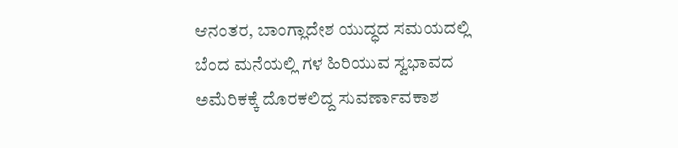ಆನಂತರ, ಬಾಂಗ್ಲಾದೇಶ ಯುದ್ಧದ ಸಮಯದಲ್ಲಿ ಬೆಂದ ಮನೆಯಲ್ಲಿ ಗಳ ಹಿರಿಯುವ ಸ್ವಭಾವದ ಅಮೆರಿಕಕ್ಕೆ ದೊರಕಲಿದ್ದ ಸುವರ್ಣಾವಕಾಶ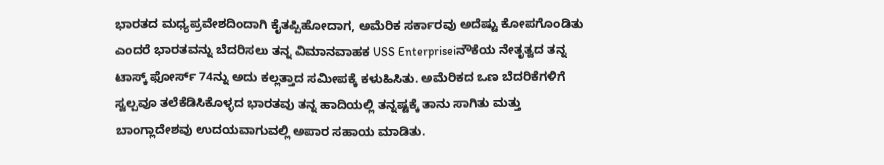ಭಾರತದ ಮಧ್ಯಪ್ರವೇಶದಿಂದಾಗಿ ಕೈತಪ್ಪಿಹೋದಾಗ, ಅಮೆರಿಕ ಸರ್ಕಾರವು ಅದೆಷ್ಟು ಕೋಪಗೊಂಡಿತು ಎಂದರೆ ಭಾರತವನ್ನು ಬೆದರಿಸಲು ತನ್ನ ವಿಮಾನವಾಹಕ USS Enterpriseiನೌಕೆಯ ನೇತೃತ್ವದ ತನ್ನ ಟಾಸ್ಕ್ ಫೋರ್ಸ್ 74ನ್ನು ಅದು ಕಲ್ಲತ್ತಾದ ಸಮೀಪಕ್ಕೆ ಕಳುಹಿಸಿತು. ಅಮೆರಿಕದ ಒಣ ಬೆದರಿಕೆಗಳಿಗೆ ಸ್ವಲ್ಪವೂ ತಲೆಕೆಡಿಸಿಕೊಳ್ಳದ ಭಾರತವು ತನ್ನ ಹಾದಿಯಲ್ಲಿ ತನ್ನಷ್ಟಕ್ಕೆ ತಾನು ಸಾಗಿತು ಮತ್ತು ಬಾಂಗ್ಲಾದೇಶವು ಉದಯವಾಗುವಲ್ಲಿ ಅಪಾರ ಸಹಾಯ ಮಾಡಿತು.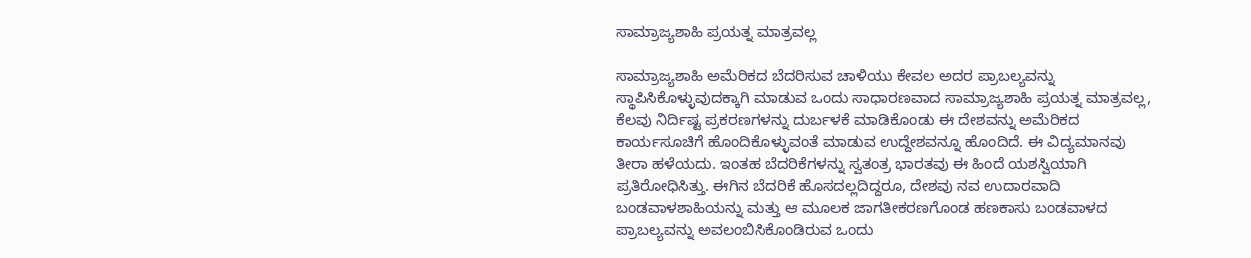ಸಾಮ್ರಾಜ್ಯಶಾಹಿ ಪ್ರಯತ್ನ ಮಾತ್ರವಲ್ಲ

ಸಾಮ್ರಾಜ್ಯಶಾಹಿ ಅಮೆರಿಕದ ಬೆದರಿಸುವ ಚಾಳಿಯು ಕೇವಲ ಅದರ ಪ್ರಾಬಲ್ಯವನ್ನು ಸ್ಥಾಪಿಸಿಕೊಳ್ಳುವುದಕ್ಕಾಗಿ ಮಾಡುವ ಒಂದು ಸಾಧಾರಣವಾದ ಸಾಮ್ರಾಜ್ಯಶಾಹಿ ಪ್ರಯತ್ನ ಮಾತ್ರವಲ್ಲ, ಕೆಲವು ನಿರ್ದಿಷ್ಟ ಪ್ರಕರಣಗಳನ್ನು ದುರ್ಬಳಕೆ ಮಾಡಿಕೊಂಡು ಈ ದೇಶವನ್ನು ಅಮೆರಿಕದ ಕಾರ್ಯಸೂಚಿಗೆ ಹೊಂದಿಕೊಳ್ಳುವಂತೆ ಮಾಡುವ ಉದ್ದೇಶವನ್ನೂ ಹೊಂದಿದೆ. ಈ ವಿದ್ಯಮಾನವು ತೀರಾ ಹಳೆಯದು. ಇಂತಹ ಬೆದರಿಕೆಗಳನ್ನು ಸ್ವತಂತ್ರ ಭಾರತವು ಈ ಹಿಂದೆ ಯಶಸ್ವಿಯಾಗಿ ಪ್ರತಿರೋಧಿಸಿತ್ತು. ಈಗಿನ ಬೆದರಿಕೆ ಹೊಸದಲ್ಲದಿದ್ದರೂ, ದೇಶವು ನವ ಉದಾರವಾದಿ ಬಂಡವಾಳಶಾಹಿಯನ್ನು ಮತ್ತು ಆ ಮೂಲಕ ಜಾಗತೀಕರಣಗೊಂಡ ಹಣಕಾಸು ಬಂಡವಾಳದ ಪ್ರಾಬಲ್ಯವನ್ನು ಅವಲಂಬಿಸಿಕೊಂಡಿರುವ ಒಂದು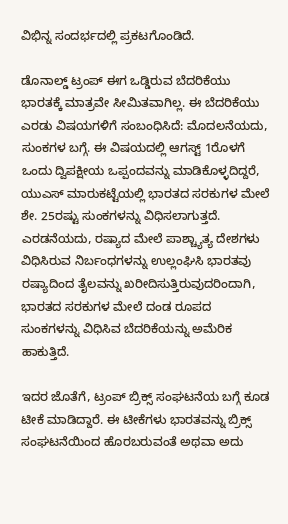ವಿಭಿನ್ನ ಸಂದರ್ಭದಲ್ಲಿ ಪ್ರಕಟಗೊಂಡಿದೆ.

ಡೊನಾಲ್ಡ್ ಟ್ರಂಪ್ ಈಗ ಒಡ್ಡಿರುವ ಬೆದರಿಕೆಯು ಭಾರತಕ್ಕೆ ಮಾತ್ರವೇ ಸೀಮಿತವಾಗಿಲ್ಲ. ಈ ಬೆದರಿಕೆಯು ಎರಡು ವಿಷಯಗಳಿಗೆ ಸಂಬಂಧಿಸಿದೆ: ಮೊದಲನೆಯದು, ಸುಂಕಗಳ ಬಗ್ಗೆ. ಈ ವಿಷಯದಲ್ಲಿ ಆಗಸ್ಟ್ 1ರೊಳಗೆ ಒಂದು ದ್ವಿಪಕ್ಷೀಯ ಒಪ್ಪಂದವನ್ನು ಮಾಡಿಕೊಳ್ಳದಿದ್ದರೆ, ಯುಎಸ್ ಮಾರುಕಟ್ಟೆಯಲ್ಲಿ ಭಾರತದ ಸರಕುಗಳ ಮೇಲೆ ಶೇ. 25ರಷ್ಟು ಸುಂಕಗಳನ್ನು ವಿಧಿಸಲಾಗುತ್ತದೆ. ಎರಡನೆಯದು, ರಷ್ಯಾದ ಮೇಲೆ ಪಾಶ್ಚ್ಯಾತ್ಯ ದೇಶಗಳು ವಿಧಿಸಿರುವ ನಿರ್ಬಂಧಗಳನ್ನು ಉಲ್ಲಂಘಿಸಿ ಭಾರತವು ರಷ್ಯಾದಿಂದ ತೈಲವನ್ನು ಖರೀದಿಸುತ್ತಿರುವುದರಿಂದಾಗಿ, ಭಾರತದ ಸರಕುಗಳ ಮೇಲೆ ದಂಡ ರೂಪದ ಸುಂಕಗಳನ್ನು ವಿಧಿಸಿವ ಬೆದರಿಕೆಯನ್ನು ಅಮೆರಿಕ ಹಾಕುತ್ತಿದೆ.

ಇದರ ಜೊತೆಗೆ, ಟ್ರಂಪ್ ಬ್ರಿಕ್ಸ್ ಸಂಘಟನೆಯ ಬಗ್ಗೆ ಕೂಡ ಟೀಕೆ ಮಾಡಿದ್ದಾರೆ. ಈ ಟೀಕೆಗಳು ಭಾರತವನ್ನು ಬ್ರಿಕ್ಸ್ ಸಂಘಟನೆಯಿಂದ ಹೊರಬರುವಂತೆ ಅಥವಾ ಅದು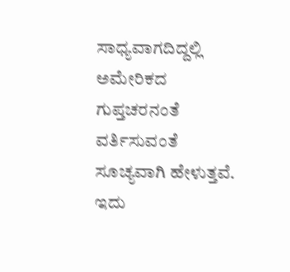ಸಾಧ್ಯವಾಗದಿದ್ದಲ್ಲಿ ಅಮೇರಿಕದ ಗುಪ್ತಚರನಂತೆ ವರ್ತಿಸುವಂತೆ ಸೂಚ್ಯವಾಗಿ ಹೇಳುತ್ತವೆ. ಇದು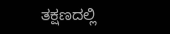ತಕ್ಷಣದಲ್ಲಿ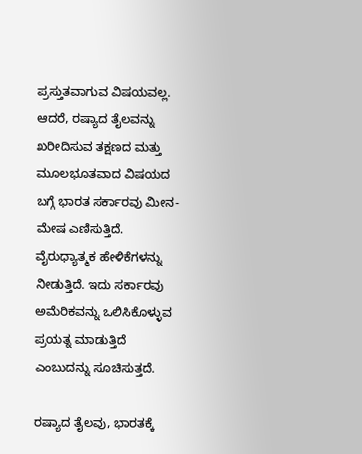ಪ್ರಸ್ತುತವಾಗುವ ವಿಷಯವಲ್ಲ. ಆದರೆ, ರಷ್ಯಾದ ತೈಲವನ್ನು ಖರೀದಿಸುವ ತಕ್ಷಣದ ಮತ್ತು ಮೂಲಭೂತವಾದ ವಿಷಯದ ಬಗ್ಗೆ ಭಾರತ ಸರ್ಕಾರವು ಮೀನ-ಮೇಷ ಎಣಿಸುತ್ತಿದೆ. ವೈರುಧ್ಯಾತ್ಮಕ ಹೇಳಿಕೆಗಳನ್ನು ನೀಡುತ್ತಿದೆ. ಇದು ಸರ್ಕಾರವು ಅಮೆರಿಕವನ್ನು ಒಲಿಸಿಕೊಳ್ಳುವ ಪ್ರಯತ್ನ ಮಾಡುತ್ತಿದೆ ಎಂಬುದನ್ನು ಸೂಚಿಸುತ್ತದೆ.

ರಷ್ಯಾದ ತೈಲವು, ಭಾರತಕ್ಕೆ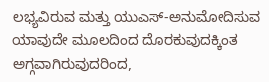ಲಭ್ಯವಿರುವ ಮತ್ತು ಯುಎಸ್-ಅನುಮೋದಿಸುವ ಯಾವುದೇ ಮೂಲದಿಂದ ದೊರಕುವುದಕ್ಕಿಂತ ಅಗ್ಗವಾಗಿರುವುದರಿಂದ,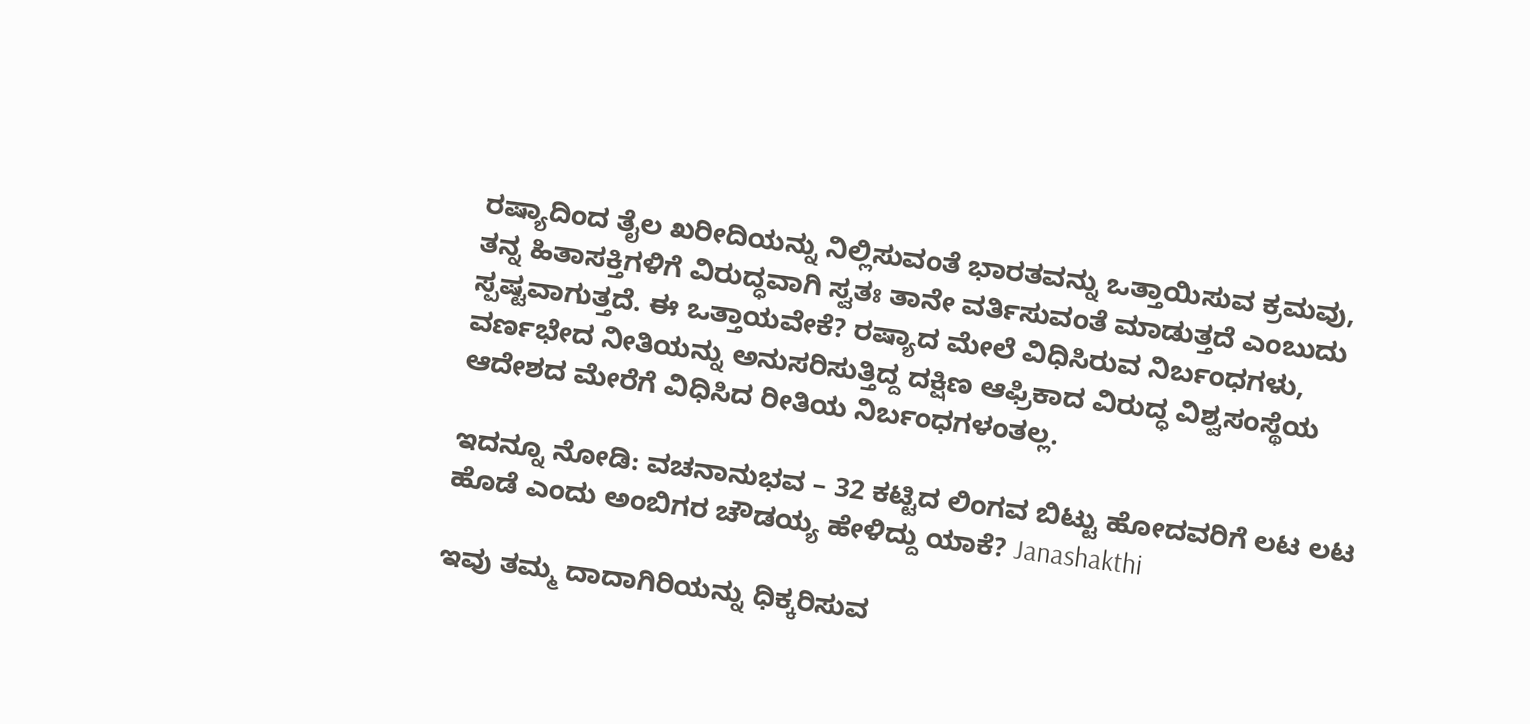ರಷ್ಯಾದಿಂದ ತೈಲ ಖರೀದಿಯನ್ನು ನಿಲ್ಲಿಸುವಂತೆ ಭಾರತವನ್ನು ಒತ್ತಾಯಿಸುವ ಕ್ರಮವು, ತನ್ನ ಹಿತಾಸಕ್ತಿಗಳಿಗೆ ವಿರುದ್ಧವಾಗಿ ಸ್ವತಃ ತಾನೇ ವರ್ತಿಸುವಂತೆ ಮಾಡುತ್ತದೆ ಎಂಬುದು ಸ್ಪಷ್ಟವಾಗುತ್ತದೆ. ಈ ಒತ್ತಾಯವೇಕೆ? ರಷ್ಯಾದ ಮೇಲೆ ವಿಧಿಸಿರುವ ನಿರ್ಬಂಧಗಳು, ವರ್ಣಭೇದ ನೀತಿಯನ್ನು ಅನುಸರಿಸುತ್ತಿದ್ದ ದಕ್ಷಿಣ ಆಫ್ರಿಕಾದ ವಿರುದ್ಧ ವಿಶ್ವಸಂಸ್ಥೆಯ ಆದೇಶದ ಮೇರೆಗೆ ವಿಧಿಸಿದ ರೀತಿಯ ನಿರ್ಬಂಧಗಳಂತಲ್ಲ.

ಇದನ್ನೂ ನೋಡಿ: ವಚನಾನುಭವ – 32 ಕಟ್ಟಿದ ಲಿಂಗವ ಬಿಟ್ಟು ಹೋದವರಿಗೆ ಲಟ ಲಟ ಹೊಡೆ ಎಂದು ಅಂಬಿಗರ ಚೌಡಯ್ಯ ಹೇಳಿದ್ದು ಯಾಕೆ? Janashakthi

ಇವು ತಮ್ಮ ದಾದಾಗಿರಿಯನ್ನು ಧಿಕ್ಕರಿಸುವ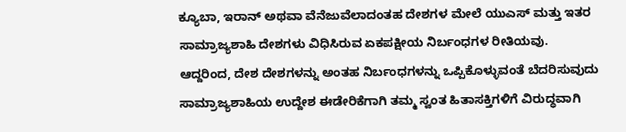ಕ್ಯೂಬಾ, ಇರಾನ್ ಅಥವಾ ವೆನೆಜುವೆಲಾದಂತಹ ದೇಶಗಳ ಮೇಲೆ ಯುಎಸ್ ಮತ್ತು ಇತರ ಸಾಮ್ರಾಜ್ಯಶಾಹಿ ದೇಶಗಳು ವಿಧಿಸಿರುವ ಏಕಪಕ್ಷೀಯ ನಿರ್ಬಂಧಗಳ ರೀತಿಯವು. ಆದ್ದರಿಂದ, ದೇಶ ದೇಶಗಳನ್ನು ಅಂತಹ ನಿರ್ಬಂಧಗಳನ್ನು ಒಪ್ಪಿಕೊಳ್ಳುವಂತೆ ಬೆದರಿಸುವುದು ಸಾಮ್ರಾಜ್ಯಶಾಹಿಯ ಉದ್ದೇಶ ಈಡೇರಿಕೆಗಾಗಿ ತಮ್ಮ ಸ್ವಂತ ಹಿತಾಸಕ್ತಿಗಳಿಗೆ ವಿರುದ್ಧವಾಗಿ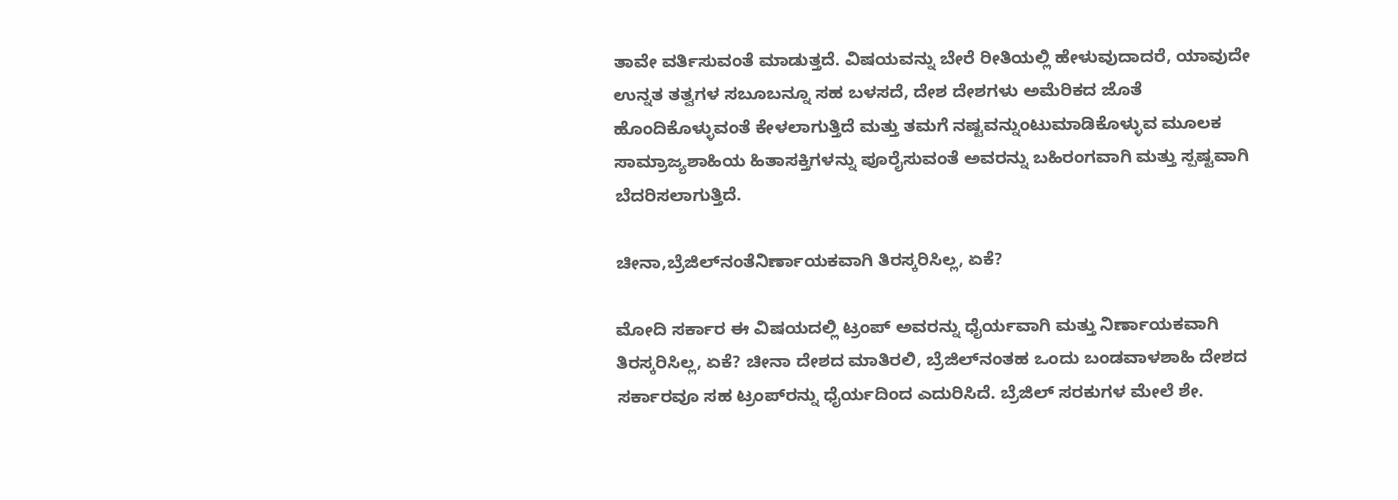ತಾವೇ ವರ್ತಿಸುವಂತೆ ಮಾಡುತ್ತದೆ. ವಿಷಯವನ್ನು ಬೇರೆ ರೀತಿಯಲ್ಲಿ ಹೇಳುವುದಾದರೆ, ಯಾವುದೇ ಉನ್ನತ ತತ್ವಗಳ ಸಬೂಬನ್ನೂ ಸಹ ಬಳಸದೆ, ದೇಶ ದೇಶಗಳು ಅಮೆರಿಕದ ಜೊತೆ ಹೊಂದಿಕೊಳ್ಳುವಂತೆ ಕೇಳಲಾಗುತ್ತಿದೆ ಮತ್ತು ತಮಗೆ ನಷ್ಟವನ್ನುಂಟುಮಾಡಿಕೊಳ್ಳುವ ಮೂಲಕ ಸಾಮ್ರಾಜ್ಯಶಾಹಿಯ ಹಿತಾಸಕ್ತಿಗಳನ್ನು ಪೂರೈಸುವಂತೆ ಅವರನ್ನು ಬಹಿರಂಗವಾಗಿ ಮತ್ತು ಸ್ಪಷ್ಟವಾಗಿ ಬೆದರಿಸಲಾಗುತ್ತಿದೆ.

ಚೀನಾ,ಬ್ರೆಜಿಲ್‍ನಂತೆನಿರ್ಣಾಯಕವಾಗಿ ತಿರಸ್ಕರಿಸಿಲ್ಲ, ಏಕೆ?

ಮೋದಿ ಸರ್ಕಾರ ಈ ವಿಷಯದಲ್ಲಿ ಟ್ರಂಪ್ ಅವರನ್ನು ಧೈರ್ಯವಾಗಿ ಮತ್ತು ನಿರ್ಣಾಯಕವಾಗಿ ತಿರಸ್ಕರಿಸಿಲ್ಲ, ಏಕೆ? ಚೀನಾ ದೇಶದ ಮಾತಿರಲಿ, ಬ್ರೆಜಿಲ್‌ನಂತಹ ಒಂದು ಬಂಡವಾಳಶಾಹಿ ದೇಶದ ಸರ್ಕಾರವೂ ಸಹ ಟ್ರಂಪ್‌ರನ್ನು ಧೈರ್ಯದಿಂದ ಎದುರಿಸಿದೆ. ಬ್ರೆಜಿಲ್ ಸರಕುಗಳ ಮೇಲೆ ಶೇ.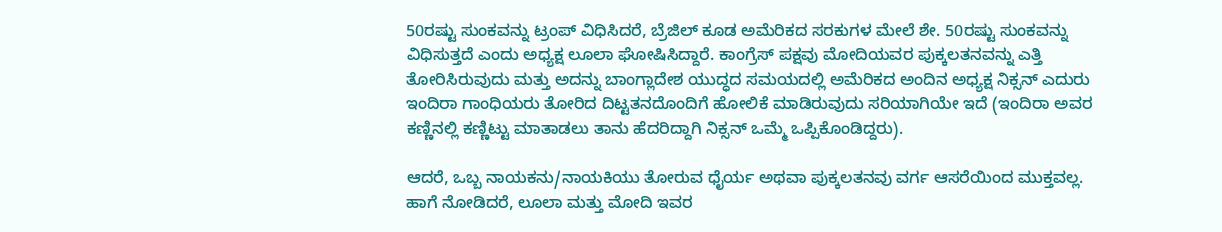50ರಷ್ಟು ಸುಂಕವನ್ನು ಟ್ರಂಪ್ ವಿಧಿಸಿದರೆ, ಬ್ರೆಜಿಲ್ ಕೂಡ ಅಮೆರಿಕದ ಸರಕುಗಳ ಮೇಲೆ ಶೇ. 50ರಷ್ಟು ಸುಂಕವನ್ನು ವಿಧಿಸುತ್ತದೆ ಎಂದು ಅಧ್ಯಕ್ಷ ಲೂಲಾ ಘೋಷಿಸಿದ್ದಾರೆ. ಕಾಂಗ್ರೆಸ್ ಪಕ್ಷವು ಮೋದಿಯವರ ಪುಕ್ಕಲತನವನ್ನು ಎತ್ತಿ ತೋರಿಸಿರುವುದು ಮತ್ತು ಅದನ್ನು ಬಾಂಗ್ಲಾದೇಶ ಯುದ್ಧದ ಸಮಯದಲ್ಲಿ ಅಮೆರಿಕದ ಅಂದಿನ ಅಧ್ಯಕ್ಷ ನಿಕ್ಸನ್ ಎದುರು ಇಂದಿರಾ ಗಾಂಧಿಯರು ತೋರಿದ ದಿಟ್ಟತನದೊಂದಿಗೆ ಹೋಲಿಕೆ ಮಾಡಿರುವುದು ಸರಿಯಾಗಿಯೇ ಇದೆ (ಇಂದಿರಾ ಅವರ ಕಣ್ಣಿನಲ್ಲಿ ಕಣ್ಣಿಟ್ಟು ಮಾತಾಡಲು ತಾನು ಹೆದರಿದ್ದಾಗಿ ನಿಕ್ಸನ್ ಒಮ್ಮೆ ಒಪ್ಪಿಕೊಂಡಿದ್ದರು).

ಆದರೆ, ಒಬ್ಬ ನಾಯಕನು/ನಾಯಕಿಯು ತೋರುವ ಧೈರ್ಯ ಅಥವಾ ಪುಕ್ಕಲತನವು ವರ್ಗ ಆಸರೆಯಿಂದ ಮುಕ್ತವಲ್ಲ. ಹಾಗೆ ನೋಡಿದರೆ, ಲೂಲಾ ಮತ್ತು ಮೋದಿ ಇವರ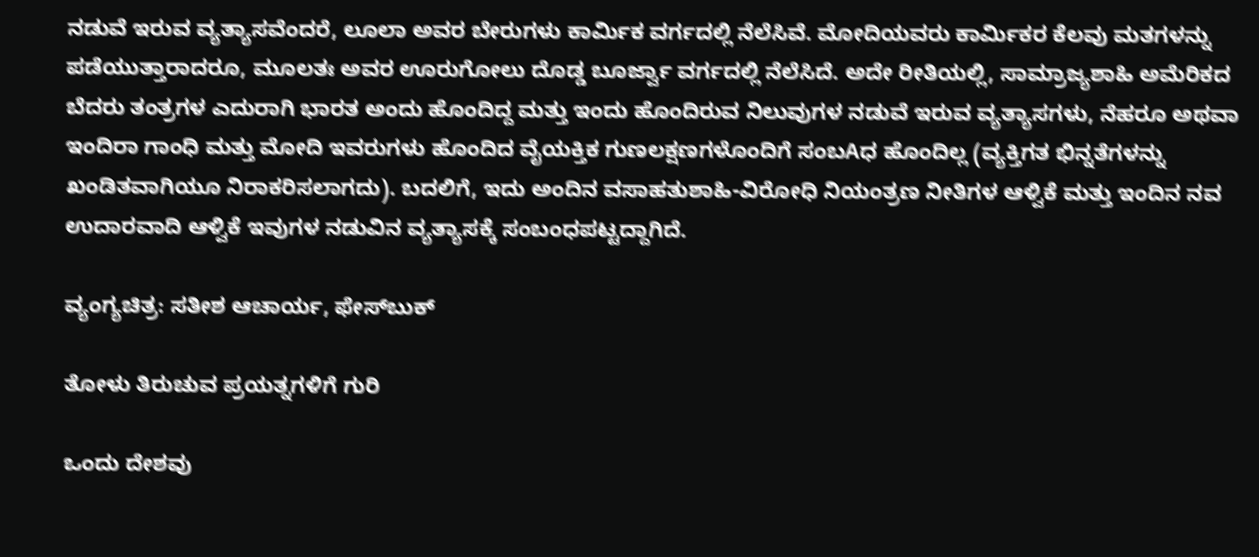ನಡುವೆ ಇರುವ ವ್ಯತ್ಯಾಸವೆಂದರೆ, ಲೂಲಾ ಅವರ ಬೇರುಗಳು ಕಾರ್ಮಿಕ ವರ್ಗದಲ್ಲಿ ನೆಲೆಸಿವೆ. ಮೋದಿಯವರು ಕಾರ್ಮಿಕರ ಕೆಲವು ಮತಗಳನ್ನು ಪಡೆಯುತ್ತಾರಾದರೂ, ಮೂಲತಃ ಅವರ ಊರುಗೋಲು ದೊಡ್ಡ ಬೂರ್ಜ್ವಾ ವರ್ಗದಲ್ಲಿ ನೆಲೆಸಿದೆ. ಅದೇ ರೀತಿಯಲ್ಲಿ, ಸಾಮ್ರಾಜ್ಯಶಾಹಿ ಅಮೆರಿಕದ ಬೆದರು ತಂತ್ರಗಳ ಎದುರಾಗಿ ಭಾರತ ಅಂದು ಹೊಂದಿದ್ದ ಮತ್ತು ಇಂದು ಹೊಂದಿರುವ ನಿಲುವುಗಳ ನಡುವೆ ಇರುವ ವ್ಯತ್ಯಾಸಗಳು, ನೆಹರೂ ಅಥವಾ ಇಂದಿರಾ ಗಾಂಧಿ ಮತ್ತು ಮೋದಿ ಇವರುಗಳು ಹೊಂದಿದ ವೈಯಕ್ತಿಕ ಗುಣಲಕ್ಷಣಗಳೊಂದಿಗೆ ಸಂಬAಧ ಹೊಂದಿಲ್ಲ (ವ್ಯಕ್ತಿಗತ ಭಿನ್ನತೆಗಳನ್ನು ಖಂಡಿತವಾಗಿಯೂ ನಿರಾಕರಿಸಲಾಗದು). ಬದಲಿಗೆ, ಇದು ಅಂದಿನ ವಸಾಹತುಶಾಹಿ-ವಿರೋಧಿ ನಿಯಂತ್ರಣ ನೀತಿಗಳ ಆಳ್ವಿಕೆ ಮತ್ತು ಇಂದಿನ ನವ ಉದಾರವಾದಿ ಆಳ್ವಿಕೆ ಇವುಗಳ ನಡುವಿನ ವ್ಯತ್ಯಾಸಕ್ಕೆ ಸಂಬಂಧಪಟ್ಟದ್ದಾಗಿದೆ.

ವ್ಯಂಗ್ಯಚಿತ್ರ: ಸತೀಶ ಆಚಾರ್ಯ, ಫೇಸ್‌ಬುಕ್

ತೋಳು ತಿರುಚುವ ಪ್ರಯತ್ನಗಳಿಗೆ ಗುರಿ

ಒಂದು ದೇಶವು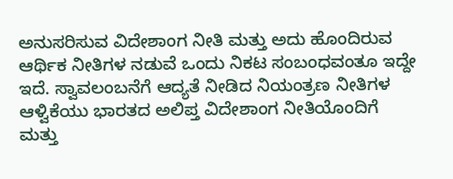ಅನುಸರಿಸುವ ವಿದೇಶಾಂಗ ನೀತಿ ಮತ್ತು ಅದು ಹೊಂದಿರುವ ಆರ್ಥಿಕ ನೀತಿಗಳ ನಡುವೆ ಒಂದು ನಿಕಟ ಸಂಬಂಧವಂತೂ ಇದ್ದೇ ಇದೆ. ಸ್ವಾವಲಂಬನೆಗೆ ಆದ್ಯತೆ ನೀಡಿದ ನಿಯಂತ್ರಣ ನೀತಿಗಳ ಆಳ್ವಿಕೆಯು ಭಾರತದ ಅಲಿಪ್ತ ವಿದೇಶಾಂಗ ನೀತಿಯೊಂದಿಗೆ ಮತ್ತು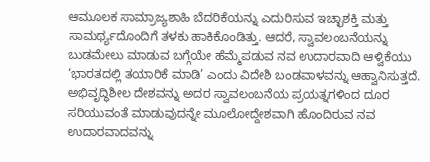ಆಮೂಲಕ ಸಾಮ್ರಾಜ್ಯಶಾಹಿ ಬೆದರಿಕೆಯನ್ನು ಎದುರಿಸುವ ಇಚ್ಛಾಶಕ್ತಿ ಮತ್ತು ಸಾಮರ್ಥ್ಯದೊಂದಿಗೆ ತಳಕು ಹಾಕಿಕೊಂಡಿತ್ತು. ಆದರೆ, ಸ್ವಾವಲಂಬನೆಯನ್ನು ಬುಡಮೇಲು ಮಾಡುವ ಬಗ್ಗೆಯೇ ಹೆಮ್ಮೆಪಡುವ ನವ ಉದಾರವಾದಿ ಆಳ್ವಿಕೆಯು ‘ಭಾರತದಲ್ಲಿ ತಯಾರಿಕೆ ಮಾಡಿ’ ಎಂದು ವಿದೇಶಿ ಬಂಡವಾಳವನ್ನು ಆಹ್ವಾನಿಸುತ್ತದೆ. ಅಭಿವೃದ್ಧಿಶೀಲ ದೇಶವನ್ನು ಅದರ ಸ್ವಾವಲಂಬನೆಯ ಪ್ರಯತ್ನಗಳಿಂದ ದೂರ ಸರಿಯುವಂತೆ ಮಾಡುವುದನ್ನೇ ಮೂಲೋದ್ದೇಶವಾಗಿ ಹೊಂದಿರುವ ನವ ಉದಾರವಾದವನ್ನು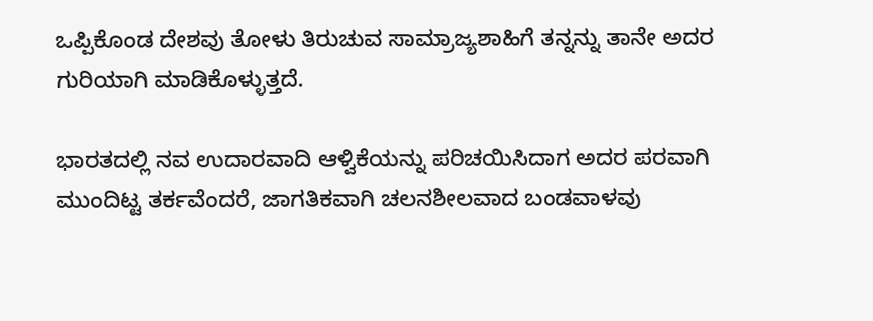ಒಪ್ಪಿಕೊಂಡ ದೇಶವು ತೋಳು ತಿರುಚುವ ಸಾಮ್ರಾಜ್ಯಶಾಹಿಗೆ ತನ್ನನ್ನು ತಾನೇ ಅದರ ಗುರಿಯಾಗಿ ಮಾಡಿಕೊಳ್ಳುತ್ತದೆ.

ಭಾರತದಲ್ಲಿ ನವ ಉದಾರವಾದಿ ಆಳ್ವಿಕೆಯನ್ನು ಪರಿಚಯಿಸಿದಾಗ ಅದರ ಪರವಾಗಿ ಮುಂದಿಟ್ಟ ತರ್ಕವೆಂದರೆ, ಜಾಗತಿಕವಾಗಿ ಚಲನಶೀಲವಾದ ಬಂಡವಾಳವು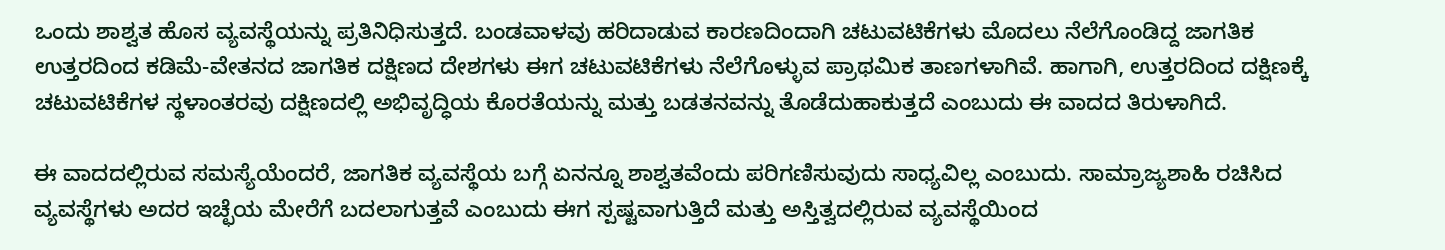ಒಂದು ಶಾಶ್ವತ ಹೊಸ ವ್ಯವಸ್ಥೆಯನ್ನು ಪ್ರತಿನಿಧಿಸುತ್ತದೆ. ಬಂಡವಾಳವು ಹರಿದಾಡುವ ಕಾರಣದಿಂದಾಗಿ ಚಟುವಟಿಕೆಗಳು ಮೊದಲು ನೆಲೆಗೊಂಡಿದ್ದ ಜಾಗತಿಕ ಉತ್ತರದಿಂದ ಕಡಿಮೆ-ವೇತನದ ಜಾಗತಿಕ ದಕ್ಷಿಣದ ದೇಶಗಳು ಈಗ ಚಟುವಟಿಕೆಗಳು ನೆಲೆಗೊಳ್ಳುವ ಪ್ರಾಥಮಿಕ ತಾಣಗಳಾಗಿವೆ. ಹಾಗಾಗಿ, ಉತ್ತರದಿಂದ ದಕ್ಷಿಣಕ್ಕೆ ಚಟುವಟಿಕೆಗಳ ಸ್ಥಳಾಂತರವು ದಕ್ಷಿಣದಲ್ಲಿ ಅಭಿವೃದ್ಧಿಯ ಕೊರತೆಯನ್ನು ಮತ್ತು ಬಡತನವನ್ನು ತೊಡೆದುಹಾಕುತ್ತದೆ ಎಂಬುದು ಈ ವಾದದ ತಿರುಳಾಗಿದೆ.

ಈ ವಾದದಲ್ಲಿರುವ ಸಮಸ್ಯೆಯೆಂದರೆ, ಜಾಗತಿಕ ವ್ಯವಸ್ಥೆಯ ಬಗ್ಗೆ ಏನನ್ನೂ ಶಾಶ್ವತವೆಂದು ಪರಿಗಣಿಸುವುದು ಸಾಧ್ಯವಿಲ್ಲ ಎಂಬುದು. ಸಾಮ್ರಾಜ್ಯಶಾಹಿ ರಚಿಸಿದ ವ್ಯವಸ್ಥೆಗಳು ಅದರ ಇಚ್ಛೆಯ ಮೇರೆಗೆ ಬದಲಾಗುತ್ತವೆ ಎಂಬುದು ಈಗ ಸ್ಪಷ್ಟವಾಗುತ್ತಿದೆ ಮತ್ತು ಅಸ್ತಿತ್ವದಲ್ಲಿರುವ ವ್ಯವಸ್ಥೆಯಿಂದ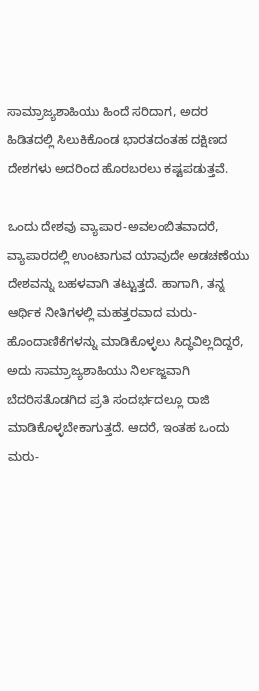ಸಾಮ್ರಾಜ್ಯಶಾಹಿಯು ಹಿಂದೆ ಸರಿದಾಗ, ಅದರ ಹಿಡಿತದಲ್ಲಿ ಸಿಲುಕಿಕೊಂಡ ಭಾರತದಂತಹ ದಕ್ಷಿಣದ ದೇಶಗಳು ಅದರಿಂದ ಹೊರಬರಲು ಕಷ್ಟಪಡುತ್ತವೆ.

ಒಂದು ದೇಶವು ವ್ಯಾಪಾರ-ಅವಲಂಬಿತವಾದರೆ, ವ್ಯಾಪಾರದಲ್ಲಿ ಉಂಟಾಗುವ ಯಾವುದೇ ಅಡಚಣೆಯು ದೇಶವನ್ನು ಬಹಳವಾಗಿ ತಟ್ಟುತ್ತದೆ. ಹಾಗಾಗಿ, ತನ್ನ ಆರ್ಥಿಕ ನೀತಿಗಳಲ್ಲಿ ಮಹತ್ತರವಾದ ಮರು-ಹೊಂದಾಣಿಕೆಗಳನ್ನು ಮಾಡಿಕೊಳ್ಳಲು ಸಿದ್ಧವಿಲ್ಲದಿದ್ದರೆ, ಅದು ಸಾಮ್ರಾಜ್ಯಶಾಹಿಯು ನಿರ್ಲಜ್ಜವಾಗಿ ಬೆದರಿಸತೊಡಗಿದ ಪ್ರತಿ ಸಂದರ್ಭದಲ್ಲೂ ರಾಜಿ ಮಾಡಿಕೊಳ್ಳಬೇಕಾಗುತ್ತದೆ. ಆದರೆ, ಇಂತಹ ಒಂದು ಮರು-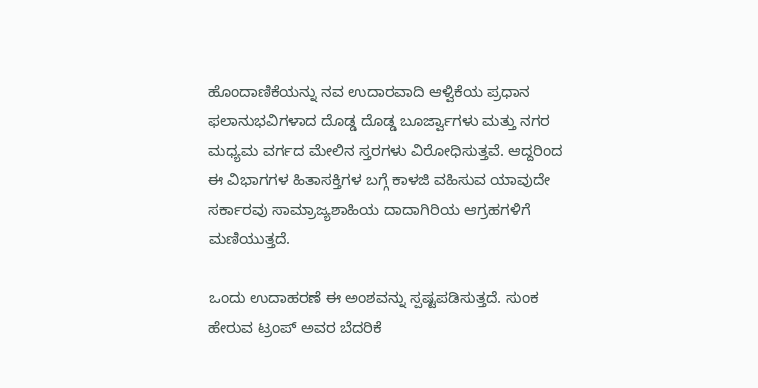ಹೊಂದಾಣಿಕೆಯನ್ನು ನವ ಉದಾರವಾದಿ ಆಳ್ವಿಕೆಯ ಪ್ರಧಾನ ಫಲಾನುಭವಿಗಳಾದ ದೊಡ್ಡ ದೊಡ್ಡ ಬೂರ್ಜ್ವಾಗಳು ಮತ್ತು ನಗರ ಮಧ್ಯಮ ವರ್ಗದ ಮೇಲಿನ ಸ್ತರಗಳು ವಿರೋಧಿಸುತ್ತವೆ. ಆದ್ದರಿಂದ ಈ ವಿಭಾಗಗಳ ಹಿತಾಸಕ್ತಿಗಳ ಬಗ್ಗೆ ಕಾಳಜಿ ವಹಿಸುವ ಯಾವುದೇ ಸರ್ಕಾರವು ಸಾಮ್ರಾಜ್ಯಶಾಹಿಯ ದಾದಾಗಿರಿಯ ಆಗ್ರಹಗಳಿಗೆ ಮಣಿಯುತ್ತದೆ.

ಒಂದು ಉದಾಹರಣೆ ಈ ಅಂಶವನ್ನು ಸ್ಪಷ್ಟಪಡಿಸುತ್ತದೆ. ಸುಂಕ ಹೇರುವ ಟ್ರಂಪ್ ಅವರ ಬೆದರಿಕೆ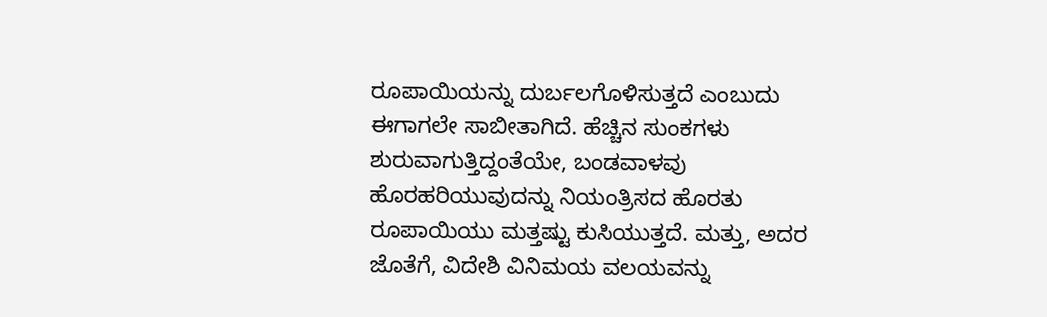ರೂಪಾಯಿಯನ್ನು ದುರ್ಬಲಗೊಳಿಸುತ್ತದೆ ಎಂಬುದು ಈಗಾಗಲೇ ಸಾಬೀತಾಗಿದೆ. ಹೆಚ್ಚಿನ ಸುಂಕಗಳು ಶುರುವಾಗುತ್ತಿದ್ದಂತೆಯೇ, ಬಂಡವಾಳವು ಹೊರಹರಿಯುವುದನ್ನು ನಿಯಂತ್ರಿಸದ ಹೊರತು ರೂಪಾಯಿಯು ಮತ್ತಷ್ಟು ಕುಸಿಯುತ್ತದೆ. ಮತ್ತು, ಅದರ ಜೊತೆಗೆ, ವಿದೇಶಿ ವಿನಿಮಯ ವಲಯವನ್ನು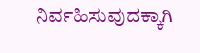ನಿರ್ವಹಿಸುವುದಕ್ಕಾಗಿ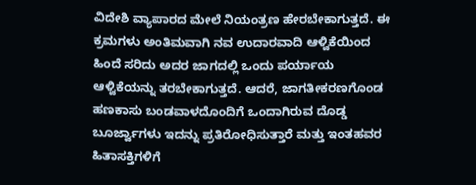ವಿದೇಶಿ ವ್ಯಾಪಾರದ ಮೇಲೆ ನಿಯಂತ್ರಣ ಹೇರಬೇಕಾಗುತ್ತದೆ. ಈ ಕ್ರಮಗಳು ಅಂತಿಮವಾಗಿ ನವ ಉದಾರವಾದಿ ಆಳ್ವಿಕೆಯಿಂದ ಹಿಂದೆ ಸರಿದು ಅದರ ಜಾಗದಲ್ಲಿ ಒಂದು ಪರ್ಯಾಯ ಆಳ್ವಿಕೆಯನ್ನು ತರಬೇಕಾಗುತ್ತದೆ. ಆದರೆ, ಜಾಗತೀಕರಣಗೊಂಡ ಹಣಕಾಸು ಬಂಡವಾಳದೊಂದಿಗೆ ಒಂದಾಗಿರುವ ದೊಡ್ಡ ಬೂರ್ಜ್ವಾಗಳು ಇದನ್ನು ಪ್ರತಿರೋಧಿಸುತ್ತಾರೆ ಮತ್ತು ಇಂತಹವರ ಹಿತಾಸಕ್ತಿಗಳಿಗೆ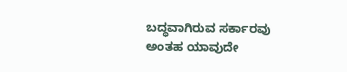ಬದ್ಧವಾಗಿರುವ ಸರ್ಕಾರವು ಅಂತಹ ಯಾವುದೇ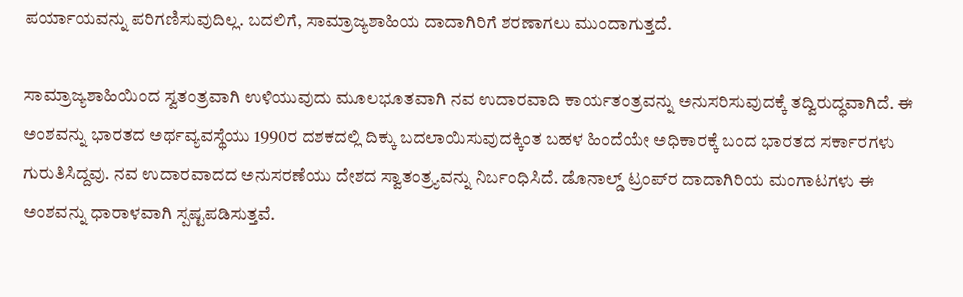ಪರ್ಯಾಯವನ್ನು ಪರಿಗಣಿಸುವುದಿಲ್ಲ. ಬದಲಿಗೆ, ಸಾಮ್ರಾಜ್ಯಶಾಹಿಯ ದಾದಾಗಿರಿಗೆ ಶರಣಾಗಲು ಮುಂದಾಗುತ್ತದೆ.

ಸಾಮ್ರಾಜ್ಯಶಾಹಿಯಿಂದ ಸ್ವತಂತ್ರವಾಗಿ ಉಳಿಯುವುದು ಮೂಲಭೂತವಾಗಿ ನವ ಉದಾರವಾದಿ ಕಾರ್ಯತಂತ್ರವನ್ನು ಅನುಸರಿಸುವುದಕ್ಕೆ ತದ್ವಿರುದ್ಧವಾಗಿದೆ. ಈ ಅಂಶವನ್ನು ಭಾರತದ ಅರ್ಥವ್ಯವಸ್ಥೆಯು 1990ರ ದಶಕದಲ್ಲಿ ದಿಕ್ಕು ಬದಲಾಯಿಸುವುದಕ್ಕಿಂತ ಬಹಳ ಹಿಂದೆಯೇ ಅಧಿಕಾರಕ್ಕೆ ಬಂದ ಭಾರತದ ಸರ್ಕಾರಗಳು ಗುರುತಿಸಿದ್ದವು. ನವ ಉದಾರವಾದದ ಅನುಸರಣೆಯು ದೇಶದ ಸ್ವಾತಂತ್ರ‍್ಯವನ್ನು ನಿರ್ಬಂಧಿಸಿದೆ. ಡೊನಾಲ್ಡ್ ಟ್ರಂಪ್‌ರ ದಾದಾಗಿರಿಯ ಮಂಗಾಟಗಳು ಈ ಅಂಶವನ್ನು ಧಾರಾಳವಾಗಿ ಸ್ಪಷ್ಟಪಡಿಸುತ್ತವೆ.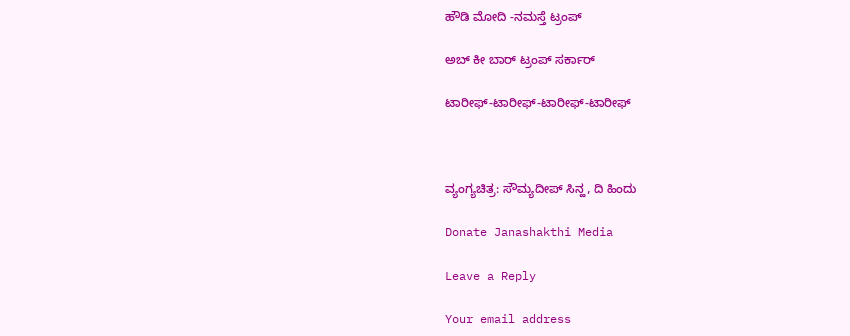ಹೌಡಿ ಮೋದಿ -ನಮಸ್ತೆ ಟ್ರಂಪ್

ಅಬ್ ಕೀ ಬಾರ್ ಟ್ರಂಪ್ ಸರ್ಕಾರ್

ಟಾರೀಫ್-ಟಾರೀಫ್-ಟಾರೀಫ್-ಟಾರೀಫ್



ವ್ಯಂಗ್ಯಚಿತ್ರ: ಸೌಮ್ಯದೀಪ್ ಸಿನ್ಹ, ದಿ ಹಿಂದು

Donate Janashakthi Media

Leave a Reply

Your email address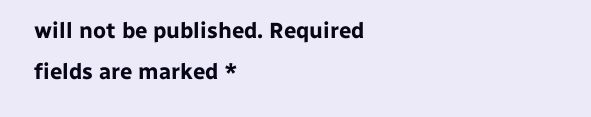will not be published. Required fields are marked *